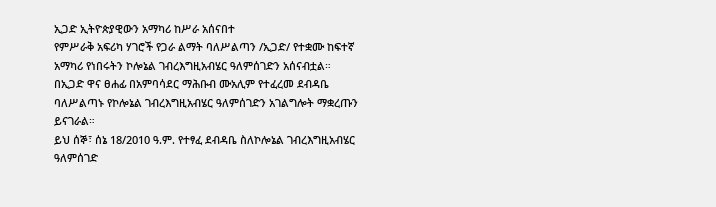ኢጋድ ኢትዮጵያዊውን አማካሪ ከሥራ አሰናበተ
የምሥራቅ አፍሪካ ሃገሮች የጋራ ልማት ባለሥልጣን /ኢጋድ/ የተቋሙ ከፍተኛ አማካሪ የነበሩትን ኮሎኔል ገብረእግዚአብሄር ዓለምሰገድን አሰናብቷል።
በኢጋድ ዋና ፀሐፊ በአምባሳደር ማሕቡብ ሙአሊም የተፈረመ ደብዳቤ ባለሥልጣኑ የኮሎኔል ገብረእግዚአብሄር ዓለምሰገድን አገልግሎት ማቋረጡን ይናገራል።
ይህ ሰኞ፣ ሰኔ 18/2010 ዓ.ም. የተፃፈ ደብዳቤ ስለኮሎኔል ገብረእግዚአብሄር ዓለምሰገድ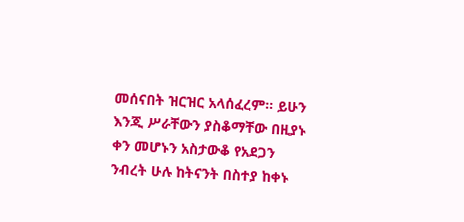መሰናበት ዝርዝር አላሰፈረም። ይሁን እንጂ ሥራቸውን ያስቆማቸው በዚያኑ ቀን መሆኑን አስታውቆ የአደጋን ንብረት ሁሉ ከትናንት በስተያ ከቀኑ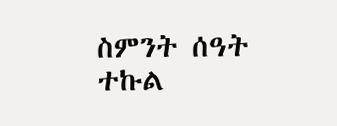ስምንት ሰዓት ተኩል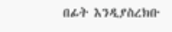በፊት እንዲያስረክቡ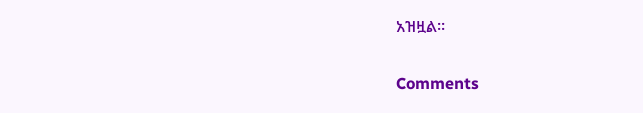አዝዟል።


Comments